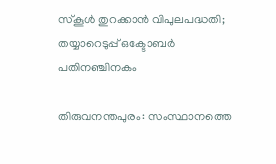സ്‌കൂള്‍ തുറക്കാന്‍ വിപുലപദ്ധതി; തയ്യാറെടുപ്പ് ഒക്ടോബര്‍ പതിനഞ്ചിനകം

തിരുവനന്തപുരം: സംസ്ഥാനത്തെ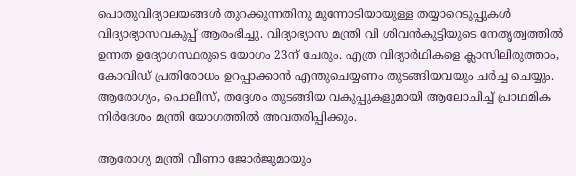പൊതുവിദ്യാലയങ്ങള്‍ തുറക്കുന്നതിനു മുന്നോടിയായുള്ള തയ്യാറെടുപ്പുകള്‍ വിദ്യാഭ്യാസവകുപ്പ് ആരംഭിച്ചു. വിദ്യാഭ്യാസ മന്ത്രി വി ശിവന്‍കുട്ടിയുടെ നേതൃത്വത്തില്‍ ഉന്നത ഉദ്യോഗസ്ഥരുടെ യോഗം 23ന് ചേരും. എത്ര വിദ്യാര്‍ഥികളെ ക്ലാസിലിരുത്താം, കോവിഡ് പ്രതിരോധം ഉറപ്പാക്കാന്‍ എന്തുചെയ്യണം തുടങ്ങിയവയും ചര്‍ച്ച ചെയ്യും. ആരോഗ്യം, പൊലീസ്, തദ്ദേശം തുടങ്ങിയ വകുപ്പുകളുമായി ആലോചിച്ച് പ്രാഥമിക നിര്‍ദേശം മന്ത്രി യോഗത്തില്‍ അവതരിപ്പിക്കും.

ആരോഗ്യ മന്ത്രി വീണാ ജോര്‍ജുമായും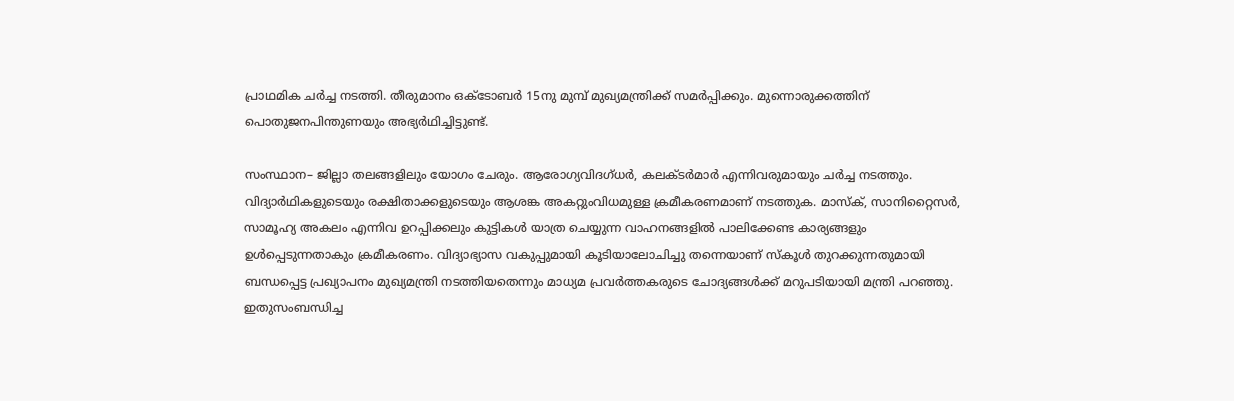പ്രാഥമിക ചര്‍ച്ച നടത്തി. തീരുമാനം ഒക്ടോബര്‍ 15നു മുമ്പ് മുഖ്യമന്ത്രിക്ക് സമര്‍പ്പിക്കും. മുന്നൊരുക്കത്തിന് പൊതുജനപിന്തുണയും അഭ്യര്‍ഥിച്ചിട്ടുണ്ട്.

സംസ്ഥാന– ജില്ലാ തലങ്ങളിലും യോഗം ചേരും. ആരോഗ്യവിദഗ്ധര്‍, കലക്ടര്‍മാര്‍ എന്നിവരുമായും ചര്‍ച്ച നടത്തും. വിദ്യാര്‍ഥികളുടെയും രക്ഷിതാക്കളുടെയും ആശങ്ക അകറ്റുംവിധമുള്ള ക്രമീകരണമാണ് നടത്തുക. മാസ്‌ക്, സാനിറ്റൈസര്‍, സാമൂഹ്യ അകലം എന്നിവ ഉറപ്പിക്കലും കുട്ടികള്‍ യാത്ര ചെയ്യുന്ന വാഹനങ്ങളില്‍ പാലിക്കേണ്ട കാര്യങ്ങളും ഉള്‍പ്പെടുന്നതാകും ക്രമീകരണം. വിദ്യാഭ്യാസ വകുപ്പുമായി കൂടിയാലോചിച്ചു തന്നെയാണ് സ്‌കൂള്‍ തുറക്കുന്നതുമായി ബന്ധപ്പെട്ട പ്രഖ്യാപനം മുഖ്യമന്ത്രി നടത്തിയതെന്നും മാധ്യമ പ്രവര്‍ത്തകരുടെ ചോദ്യങ്ങള്‍ക്ക് മറുപടിയായി മന്ത്രി പറഞ്ഞു. ഇതുസംബന്ധിച്ച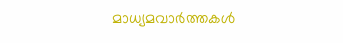മാധ്യമവാര്‍ത്തകള്‍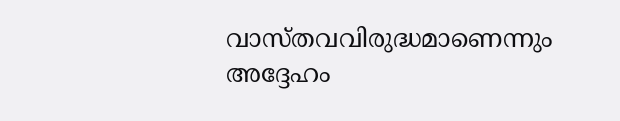വാസ്തവവിരുദ്ധമാണെന്നും അദ്ദേഹം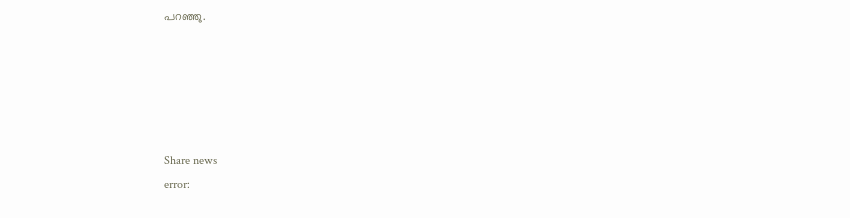പറഞ്ഞു.





Share news
error: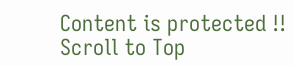Content is protected !!
Scroll to Top